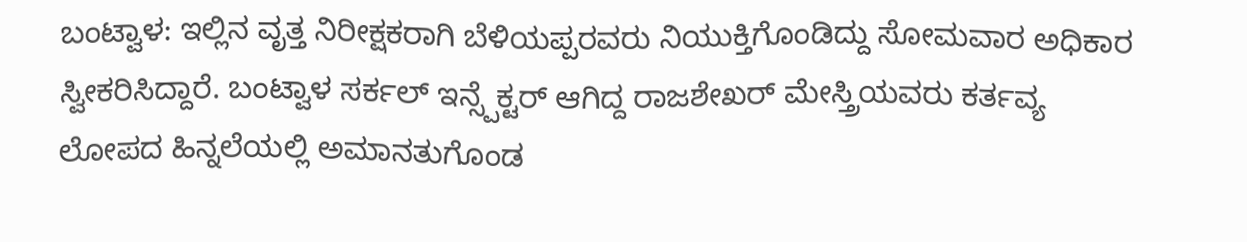ಬಂಟ್ವಾಳ: ಇಲ್ಲಿನ ವೃತ್ತ ನಿರೀಕ್ಷಕರಾಗಿ ಬೆಳಿಯಪ್ಪರವರು ನಿಯುಕ್ತಿಗೊಂಡಿದ್ದು ಸೋಮವಾರ ಅಧಿಕಾರ ಸ್ವೀಕರಿಸಿದ್ದಾರೆ. ಬಂಟ್ವಾಳ ಸರ್ಕಲ್ ಇನ್ಸ್ಪೆಕ್ಟರ್ ಆಗಿದ್ದ ರಾಜಶೇಖರ್ ಮೇಸ್ತ್ರಿಯವರು ಕರ್ತವ್ಯ ಲೋಪದ ಹಿನ್ನಲೆಯಲ್ಲಿ ಅಮಾನತುಗೊಂಡ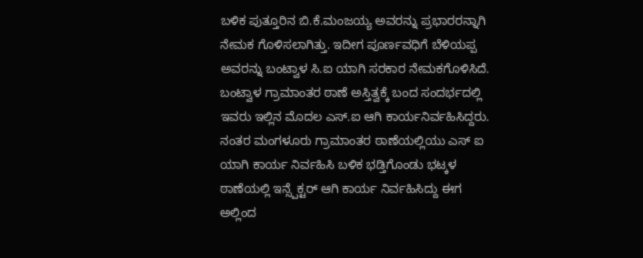ಬಳಿಕ ಪುತ್ತೂರಿನ ಬಿ.ಕೆ.ಮಂಜಯ್ಯ ಅವರನ್ನು ಪ್ರಭಾರರನ್ನಾಗಿ ನೇಮಕ ಗೊಳಿಸಲಾಗಿತ್ತು. ಇದೀಗ ಪೂರ್ಣವಧಿಗೆ ಬೆಳಿಯಪ್ಪ ಅವರನ್ನು ಬಂಟ್ವಾಳ ಸಿ.ಐ ಯಾಗಿ ಸರಕಾರ ನೇಮಕಗೊಳಿಸಿದೆ. ಬಂಟ್ವಾಳ ಗ್ರಾಮಾಂತರ ಠಾಣೆ ಅಸ್ತಿತ್ವಕ್ಕೆ ಬಂದ ಸಂದರ್ಭದಲ್ಲಿ ಇವರು ಇಲ್ಲಿನ ಮೊದಲ ಎಸ್.ಐ ಆಗಿ ಕಾರ್ಯನಿರ್ವಹಿಸಿದ್ದರು. ನಂತರ ಮಂಗಳೂರು ಗ್ರಾಮಾಂತರ ಠಾಣೆಯಲ್ಲಿಯು ಎಸ್ ಐ ಯಾಗಿ ಕಾರ್ಯ ನಿರ್ವಹಿಸಿ ಬಳಿಕ ಭಡ್ತಿಗೊಂಡು ಭಟ್ಕಳ ಠಾಣೆಯಲ್ಲಿ ಇನ್ಸ್ಪೆಕ್ಟರ್ ಆಗಿ ಕಾರ್ಯ ನಿರ್ವಹಿಸಿದ್ದು ಈಗ ಅಲ್ಲಿಂದ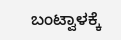ಬಂಟ್ವಾಳಕ್ಕೆ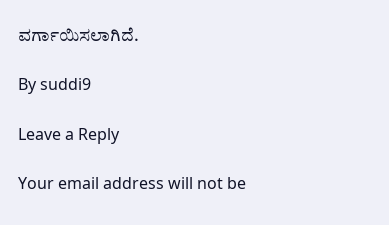ವರ್ಗಾಯಿಸಲಾಗಿದೆ.

By suddi9

Leave a Reply

Your email address will not be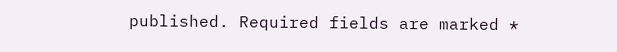published. Required fields are marked *